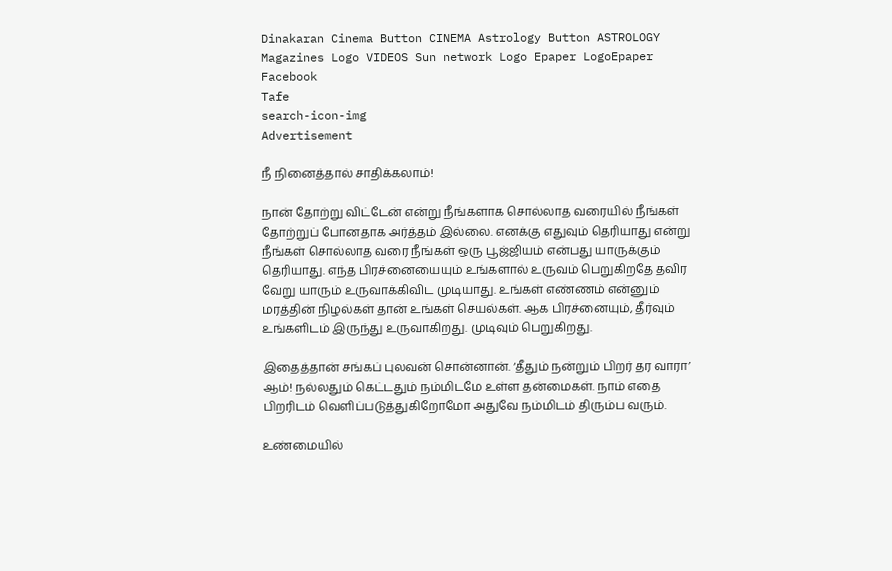Dinakaran Cinema Button CINEMA Astrology Button ASTROLOGY  Magazines Logo VIDEOS Sun network Logo Epaper LogoEpaper Facebook
Tafe
search-icon-img
Advertisement

நீ நினைத்தால் சாதிக்கலாம்!

நான் தோற்று விட்டேன் என்று நீங்களாக சொல்லாத வரையில் நீங்கள் தோற்றுப் போனதாக அர்த்தம் இல்லை. எனக்கு எதுவும் தெரியாது என்று நீங்கள் சொல்லாத வரை நீங்கள் ஒரு பூஜ்ஜியம் என்பது யாருக்கும் தெரியாது. எந்த பிரச்னையையும் உங்களால் உருவம் பெறுகிறதே தவிர வேறு யாரும் உருவாக்கிவிட முடியாது. உங்கள் எண்ணம் என்னும் மரத்தின் நிழல்கள் தான் உங்கள் செயல்கள். ஆக பிரச்னையும், தீர்வும் உங்களிடம் இருந்து உருவாகிறது. முடிவும் பெறுகிறது.

இதைத்தான் சங்கப் புலவன் சொன்னான். ‘தீதும் நன்றும் பிறர் தர வாரா’ ஆம்! நல்லதும் கெட்டதும் நம்மிடமே உள்ள தன்மைகள். நாம் எதை பிறரிடம் வெளிப்படுத்துகிறோமோ அதுவே நம்மிடம் திரும்ப வரும்.

உண்மையில்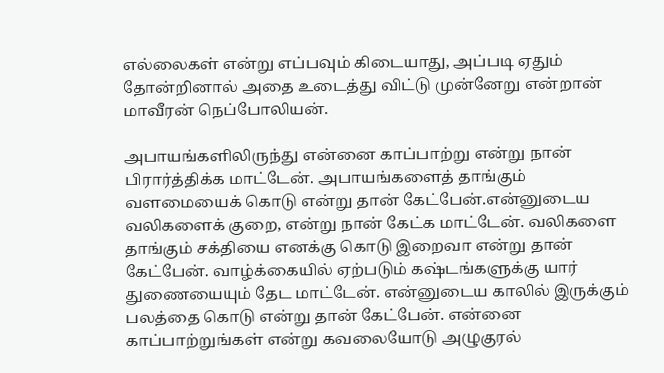எல்லைகள் என்று எப்பவும் கிடையாது, அப்படி ஏதும் தோன்றினால் அதை உடைத்து விட்டு முன்னேறு என்றான் மாவீரன் நெப்போலியன்.

அபாயங்களிலிருந்து என்னை காப்பாற்று என்று நான் பிரார்த்திக்க மாட்டேன். அபாயங்களைத் தாங்கும் வளமையைக் கொடு என்று தான் கேட்பேன்.என்னுடைய வலிகளைக் குறை, என்று நான் கேட்க மாட்டேன். வலிகளை தாங்கும் சக்தியை எனக்கு கொடு இறைவா என்று தான் கேட்பேன். வாழ்க்கையில் ஏற்படும் கஷ்டங்களுக்கு யார் துணையையும் தேட மாட்டேன். என்னுடைய காலில் இருக்கும் பலத்தை கொடு என்று தான் கேட்பேன். என்னை காப்பாற்றுங்கள் என்று கவலையோடு அழுகுரல்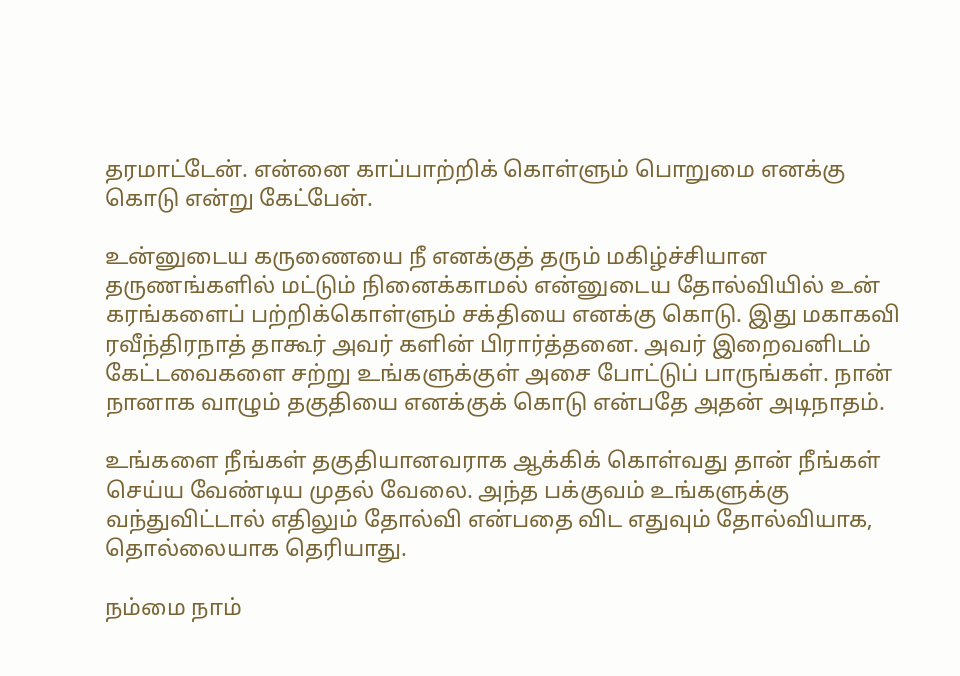தரமாட்டேன். என்னை காப்பாற்றிக் கொள்ளும் பொறுமை எனக்கு கொடு என்று கேட்பேன்.

உன்னுடைய கருணையை நீ எனக்குத் தரும் மகிழ்ச்சியான தருணங்களில் மட்டும் நினைக்காமல் என்னுடைய தோல்வியில் உன் கரங்களைப் பற்றிக்கொள்ளும் சக்தியை எனக்கு கொடு. இது மகாகவி ரவீந்திரநாத் தாகூர் அவர் களின் பிரார்த்தனை. அவர் இறைவனிடம் கேட்டவைகளை சற்று உங்களுக்குள் அசை போட்டுப் பாருங்கள். நான் நானாக வாழும் தகுதியை எனக்குக் கொடு என்பதே அதன் அடிநாதம்.

உங்களை நீங்கள் தகுதியானவராக ஆக்கிக் கொள்வது தான் நீங்கள் செய்ய வேண்டிய முதல் வேலை. அந்த பக்குவம் உங்களுக்கு வந்துவிட்டால் எதிலும் தோல்வி என்பதை விட எதுவும் தோல்வியாக, தொல்லையாக தெரியாது.

நம்மை நாம்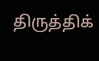திருத்திக்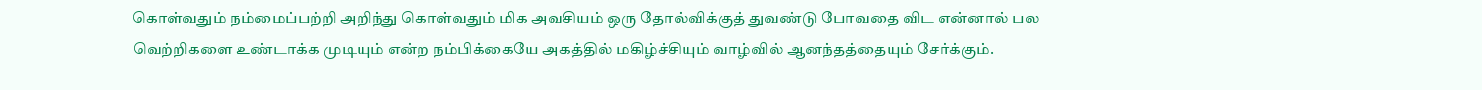கொள்வதும் நம்மைப்பற்றி அறிந்து கொள்வதும் மிக அவசியம் ஒரு தோல்விக்குத் துவண்டு போவதை விட என்னால் பல வெற்றிகளை உண்டாக்க முடியும் என்ற நம்பிக்கையே அகத்தில் மகிழ்ச்சியும் வாழ்வில் ஆனந்தத்தையும் சேர்க்கும்.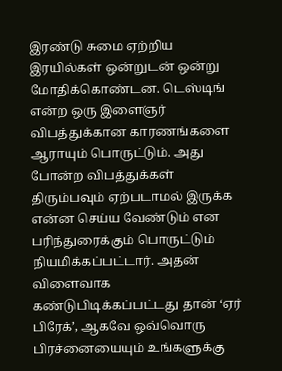இரண்டு சுமை ஏற்றிய இரயில்கள் ஒன்றுடன் ஒன்று மோதிக்கொண்டன. டெஸ்டிங் என்ற ஒரு இளைஞர் விபத்துக்கான காரணங்களை ஆராயும் பொருட்டும். அது போன்ற விபத்துக்கள் திரும்பவும் ஏற்படாமல் இருக்க என்ன செய்ய வேண்டும் என பரிந்துரைக்கும் பொருட்டும் நியமிக்கப்பட்டார். அதன் விளைவாக கண்டுபிடிக்கப்பட்டது தான் ‘ஏர் பிரேக்’, ஆகவே ஒவ்வொரு பிரச்னையையும் உங்களுக்கு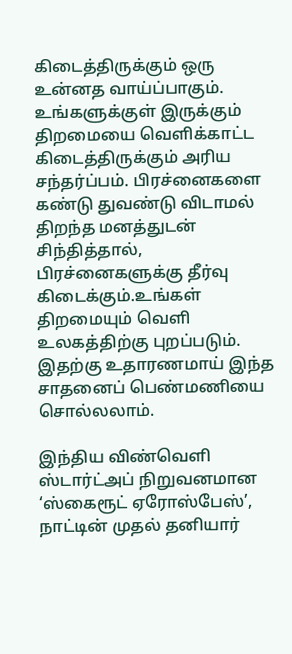கிடைத்திருக்கும் ஒரு உன்னத வாய்ப்பாகும். உங்களுக்குள் இருக்கும் திறமையை வெளிக்காட்ட கிடைத்திருக்கும் அரிய சந்தர்ப்பம். பிரச்னைகளை கண்டு துவண்டு விடாமல் திறந்த மனத்துடன் சிந்தித்தால், பிரச்னைகளுக்கு தீர்வு கிடைக்கும்.உங்கள் திறமையும் வெளி உலகத்திற்கு புறப்படும். இதற்கு உதாரணமாய் இந்த சாதனைப் பெண்மணியை சொல்லலாம்.

இந்திய விண்வெளி ஸ்டார்ட்அப் நிறுவனமான ‘ஸ்கைரூட் ஏரோஸ்பேஸ்’, நாட்டின் முதல் தனியார்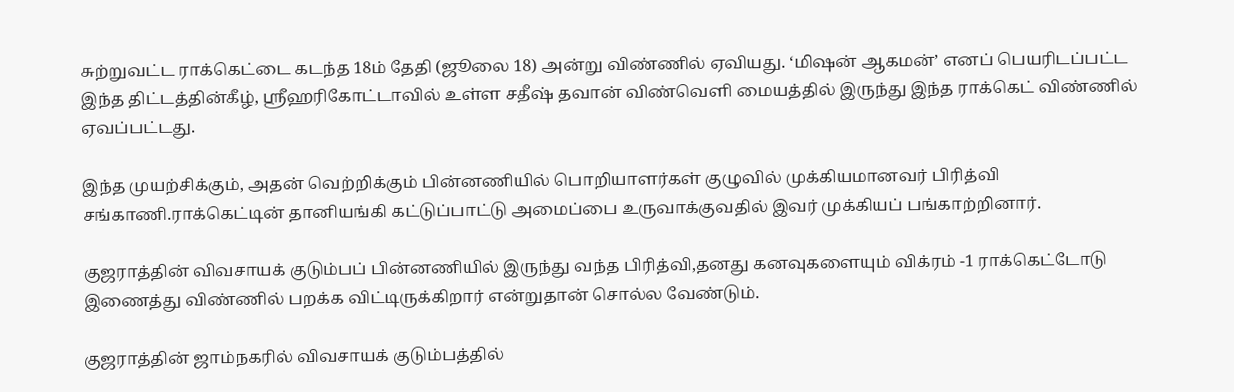சுற்றுவட்ட ராக்கெட்டை கடந்த 18ம் தேதி (ஜூலை 18) அன்று விண்ணில் ஏவியது. ‘மிஷன் ஆகமன்’ எனப் பெயரிடப்பட்ட இந்த திட்டத்தின்கீழ், ஸ்ரீஹரிகோட்டாவில் உள்ள சதீஷ் தவான் விண்வெளி மையத்தில் இருந்து இந்த ராக்கெட் விண்ணில் ஏவப்பட்டது.

இந்த முயற்சிக்கும், அதன் வெற்றிக்கும் பின்னணியில் பொறியாளர்கள் குழுவில் முக்கியமானவர் பிரித்வி சங்காணி.ராக்கெட்டின் தானியங்கி கட்டுப்பாட்டு அமைப்பை உருவாக்குவதில் இவர் முக்கியப் பங்காற்றினார்.

குஜராத்தின் விவசாயக் குடும்பப் பின்னணியில் இருந்து வந்த பிரித்வி,தனது கனவுகளையும் விக்ரம் -1 ராக்கெட்டோடு இணைத்து விண்ணில் பறக்க விட்டிருக்கிறார் என்றுதான் சொல்ல வேண்டும்.

குஜராத்தின் ஜாம்நகரில் விவசாயக் குடும்பத்தில்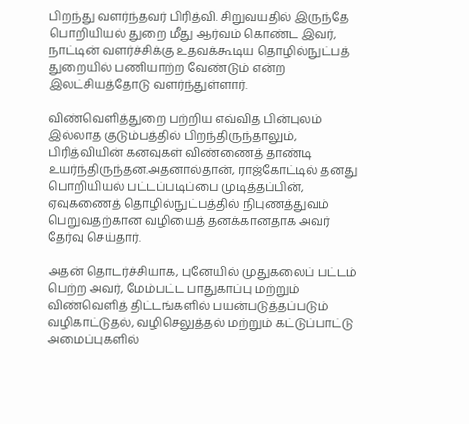பிறந்து வளர்ந்தவர் பிரித்வி. சிறுவயதில் இருந்தே பொறியியல் துறை மீது ஆர்வம் கொண்ட இவர், நாட்டின் வளர்ச்சிக்கு உதவக்கூடிய தொழில்நுட்பத் துறையில் பணியாற்ற வேண்டும் என்ற இலட்சியத்தோடு வளர்ந்துள்ளார்.

விண்வெளித்துறை பற்றிய எவ்வித பின்புலம் இல்லாத குடும்பத்தில் பிறந்திருந்தாலும், பிரித்வியின் கனவுகள் விண்ணைத் தாண்டி உயர்ந்திருந்தன.அதனால்தான், ராஜ்கோட்டில் தனது பொறியியல் பட்டப்படிப்பை முடித்தப்பின், ஏவுகணைத் தொழில்நுட்பத்தில் நிபுணத்துவம் பெறுவதற்கான வழியைத் தனக்கானதாக அவர் தேர்வு செய்தார்.

அதன் தொடர்ச்சியாக, புனேயில் முதுகலைப் பட்டம் பெற்ற அவர், மேம்பட்ட பாதுகாப்பு மற்றும் விண்வெளித் திட்டங்களில் பயன்படுத்தப்படும் வழிகாட்டுதல், வழிசெலுத்தல் மற்றும் கட்டுப்பாட்டு அமைப்புகளில்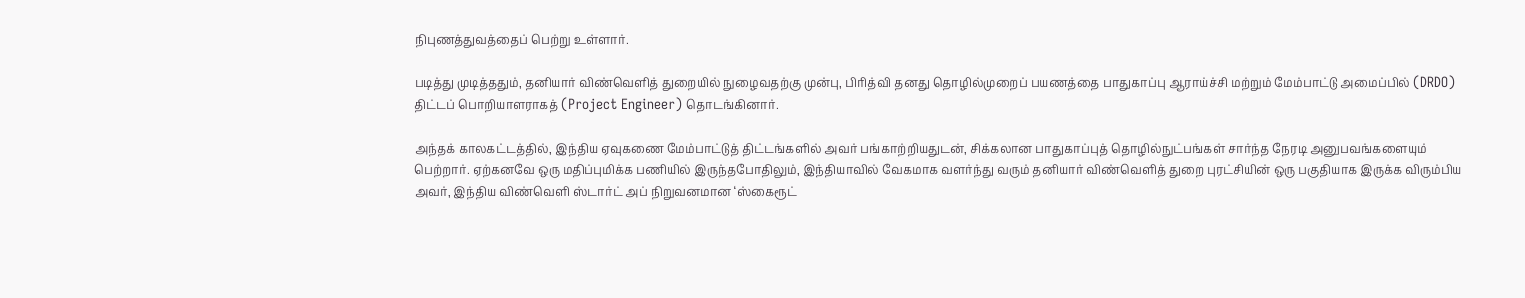நிபுணத்துவத்தைப் பெற்று உள்ளார்.

படித்து முடித்ததும், தனியார் விண்வெளித் துறையில் நுழைவதற்கு முன்பு, பிரித்வி தனது தொழில்முறைப் பயணத்தை பாதுகாப்பு ஆராய்ச்சி மற்றும் மேம்பாட்டு அமைப்பில் (DRDO) திட்டப் பொறியாளராகத் (Project Engineer) தொடங்கினார்.

அந்தக் காலகட்டத்தில், இந்திய ஏவுகணை மேம்பாட்டுத் திட்டங்களில் அவர் பங்காற்றியதுடன், சிக்கலான பாதுகாப்புத் தொழில்நுட்பங்கள் சார்ந்த நேரடி அனுபவங்களையும் பெற்றார். ஏற்கனவே ஒரு மதிப்புமிக்க பணியில் இருந்தபோதிலும், இந்தியாவில் வேகமாக வளர்ந்து வரும் தனியார் விண்வெளித் துறை புரட்சியின் ஒரு பகுதியாக இருக்க விரும்பிய அவர், இந்திய விண்வெளி ஸ்டார்ட் அப் நிறுவனமான ‘ஸ்கைரூட்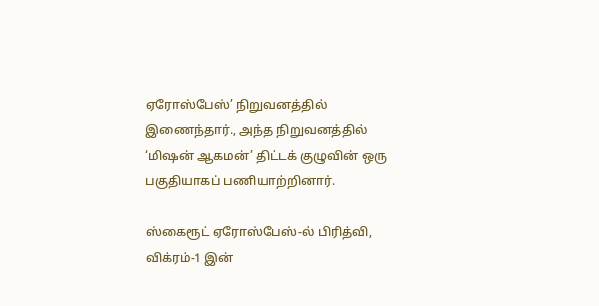ஏரோஸ்பேஸ்’ நிறுவனத்தில் இணைந்தார்., அந்த நிறுவனத்தில் ‘மிஷன் ஆகமன்’ திட்டக் குழுவின் ஒரு பகுதியாகப் பணியாற்றினார்.

ஸ்கைரூட் ஏரோஸ்பேஸ்-ல் பிரித்வி, விக்ரம்-1 இன்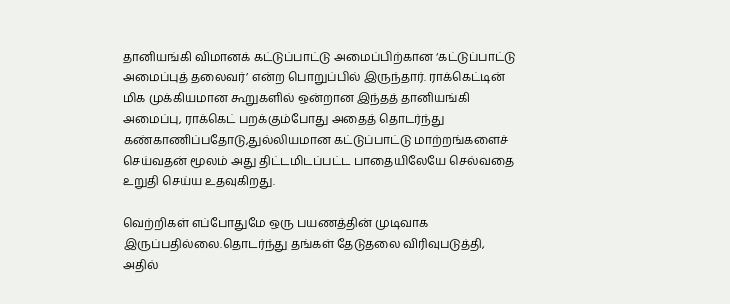தானியங்கி விமானக் கட்டுப்பாட்டு அமைப்பிற்கான ‘கட்டுப்பாட்டு அமைப்புத் தலைவர்’ என்ற பொறுப்பில் இருந்தார். ராக்கெட்டின் மிக முக்கியமான கூறுகளில் ஒன்றான இந்தத் தானியங்கி அமைப்பு, ராக்கெட் பறக்கும்போது அதைத் தொடர்ந்து கண்காணிப்பதோடு,துல்லியமான கட்டுப்பாட்டு மாற்றங்களைச் செய்வதன் மூலம் அது திட்டமிடப்பட்ட பாதையிலேயே செல்வதை உறுதி செய்ய உதவுகிறது.

வெற்றிகள் எப்போதுமே ஒரு பயணத்தின் முடிவாக இருப்பதில்லை.தொடர்ந்து தங்கள் தேடுதலை விரிவுபடுத்தி, அதில்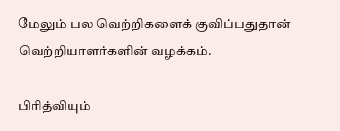மேலும் பல வெற்றிகளைக் குவிப்பதுதான் வெற்றியாளர்களின் வழக்கம்.

பிரித்வியும்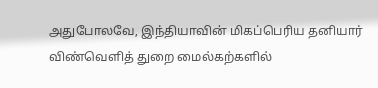அதுபோலவே, இந்தியாவின் மிகப்பெரிய தனியார் விண்வெளித் துறை மைல்கற்களில்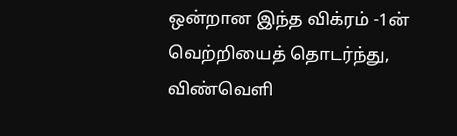ஒன்றான இந்த விக்ரம் -1ன் வெற்றியைத் தொடர்ந்து, விண்வெளி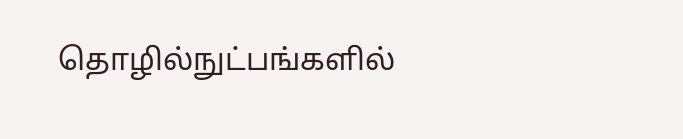தொழில்நுட்பங்களில்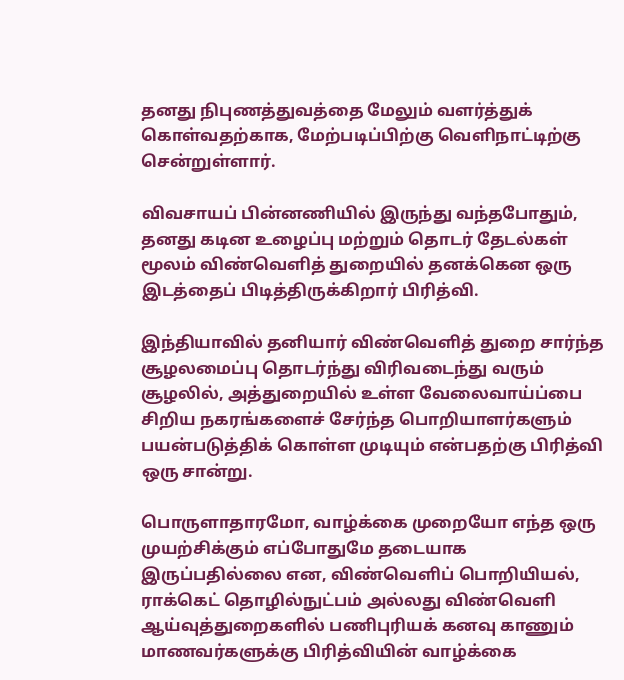தனது நிபுணத்துவத்தை மேலும் வளர்த்துக் கொள்வதற்காக, மேற்படிப்பிற்கு வெளிநாட்டிற்கு சென்றுள்ளார்.

விவசாயப் பின்னணியில் இருந்து வந்தபோதும், தனது கடின உழைப்பு மற்றும் தொடர் தேடல்கள் மூலம் விண்வெளித் துறையில் தனக்கென ஒரு இடத்தைப் பிடித்திருக்கிறார் பிரித்வி.

இந்தியாவில் தனியார் விண்வெளித் துறை சார்ந்த சூழலமைப்பு தொடர்ந்து விரிவடைந்து வரும் சூழலில், அத்துறையில் உள்ள வேலைவாய்ப்பை சிறிய நகரங்களைச் சேர்ந்த பொறியாளர்களும் பயன்படுத்திக் கொள்ள முடியும் என்பதற்கு பிரித்வி ஒரு சான்று.

பொருளாதாரமோ, வாழ்க்கை முறையோ எந்த ஒரு முயற்சிக்கும் எப்போதுமே தடையாக இருப்பதில்லை என, விண்வெளிப் பொறியியல், ராக்கெட் தொழில்நுட்பம் அல்லது விண்வெளி ஆய்வுத்துறைகளில் பணிபுரியக் கனவு காணும் மாணவர்களுக்கு பிரித்வியின் வாழ்க்கை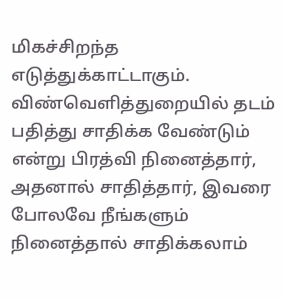மிகச்சிறந்த எடுத்துக்காட்டாகும். விண்வெளித்துறையில் தடம் பதித்து சாதிக்க வேண்டும் என்று பிரத்வி நினைத்தார், அதனால் சாதித்தார், இவரை போலவே நீங்களும் நினைத்தால் சாதிக்கலாம்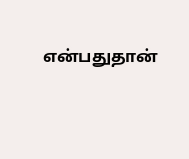என்பதுதான்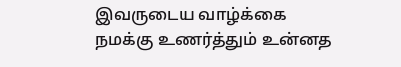இவருடைய வாழ்க்கை நமக்கு உணர்த்தும் உன்னத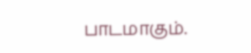பாடமாகும்.